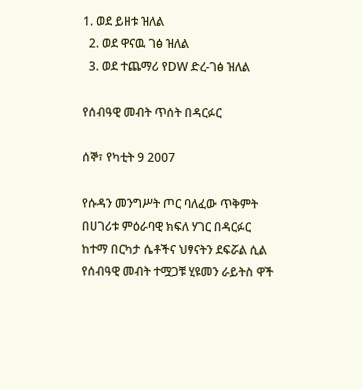1. ወደ ይዘቱ ዝለል
  2. ወደ ዋናዉ ገፅ ዝለል
  3. ወደ ተጨማሪ የDW ድረ-ገፅ ዝለል

የሰብዓዊ መብት ጥሰት በዳርፉር

ሰኞ፣ የካቲት 9 2007

የሱዳን መንግሥት ጦር ባለፈው ጥቅምት በሀገሪቱ ምዕራባዊ ክፍለ ሃገር በዳርፉር ከተማ በርካታ ሴቶችና ህፃናትን ደፍሯል ሲል የሰብዓዊ መብት ተሟጋቹ ሂዩመን ራይትስ ዋች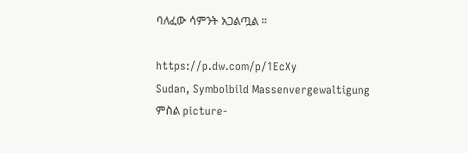ባለፈው ሳምንት አጋልጧል ።

https://p.dw.com/p/1EcXy
Sudan, Symbolbild Massenvergewaltigung
ምስል picture-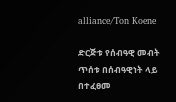alliance/Ton Koene

ድርጅቱ የሰብዓዊ መብት ጥሰቱ በሰብዓዊነት ላይ በተፈፀመ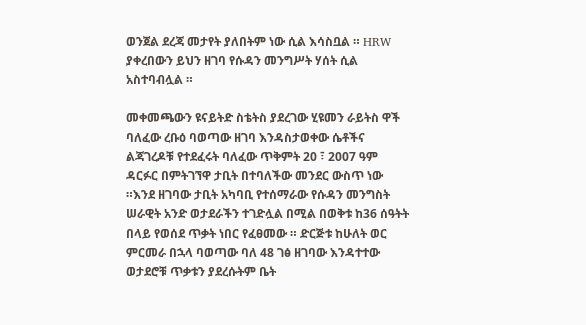ወንጀል ደረጃ መታየት ያለበትም ነው ሲል እሳስቧል ። HRW ያቀረበውን ይህን ዘገባ የሱዳን መንግሥት ሃሰት ሲል አስተባብሏል ።

መቀመጫውን ዩናይትድ ስቴትስ ያደረገው ሂዩመን ራይትስ ዋች ባለፈው ረቡዕ ባወጣው ዘገባ እንዳስታወቀው ሴቶችና ልጃገረዶቹ የተደፈሩት ባለፈው ጥቅምት 20 ፣ 2007 ዓም ዳርፉር በምትገኘዋ ታቢት በተባለችው መንደር ውስጥ ነው ።እንደ ዘገባው ታቢት አካባቢ የተሰማራው የሱዳን መንግስት ሠራዊት አንድ ወታደራችን ተገድሏል በሚል በወቅቱ ከ36 ሰዓትት በላይ የወሰደ ጥቃት ነበር የፈፀመው ። ድርጅቱ ከሁለት ወር ምርመራ በኋላ ባወጣው ባለ 48 ገፅ ዘገባው እንዳተተው ወታደሮቹ ጥቃቱን ያደረሱትም ቤት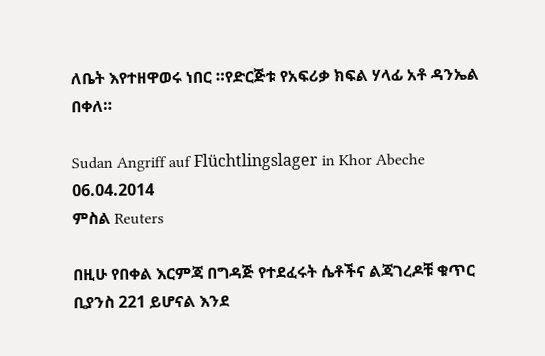ለቤት እየተዘዋወሩ ነበር ።የድርጅቱ የአፍሪቃ ክፍል ሃላፊ አቶ ዳንኤል በቀለ።

Sudan Angriff auf Flüchtlingslager in Khor Abeche 06.04.2014
ምስል Reuters

በዚሁ የበቀል እርምጃ በግዳጅ የተደፈሩት ሴቶችና ልጃገረዶቹ ቁጥር ቢያንስ 221 ይሆናል እንደ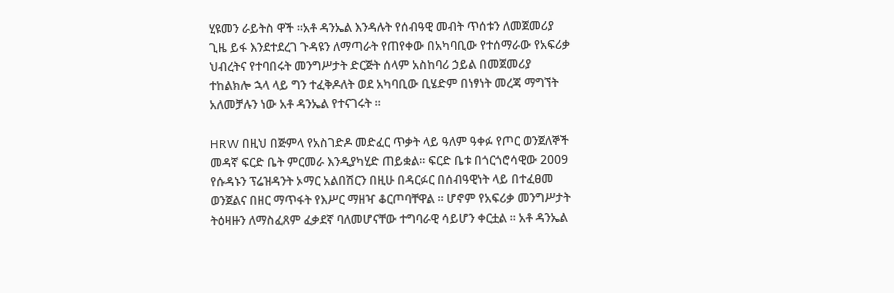ሂዩመን ራይትስ ዋች ።አቶ ዳንኤል እንዳሉት የሰብዓዊ መብት ጥሰቱን ለመጀመሪያ ጊዜ ይፋ እንደተደረገ ጉዳዩን ለማጣራት የጠየቀው በአካባቢው የተሰማራው የአፍሪቃ ህብረትና የተባበሩት መንግሥታት ድርጅት ሰላም አስከባሪ ኃይል በመጀመሪያ ተከልክሎ ኋላ ላይ ግን ተፈቅዶለት ወደ አካባቢው ቢሄድም በነፃነት መረጃ ማግኘት አለመቻሉን ነው አቶ ዳንኤል የተናገሩት ።

HRW በዚህ በጅምላ የአስገድዶ መድፈር ጥቃት ላይ ዓለም ዓቀፉ የጦር ወንጀለኞች መዳኛ ፍርድ ቤት ምርመራ እንዲያካሂድ ጠይቋል። ፍርድ ቤቱ በጎርጎሮሳዊው 2009 የሱዳኑን ፕሬዝዳንት ኦማር አልበሽርን በዚሁ በዳርፉር በሰብዓዊነት ላይ በተፈፀመ ወንጀልና በዘር ማጥፋት የእሥር ማዘዣ ቆርጦባቸዋል ። ሆኖም የአፍሪቃ መንግሥታት ትዕዛዙን ለማስፈጸም ፈቃደኛ ባለመሆናቸው ተግባራዊ ሳይሆን ቀርቷል ። አቶ ዳንኤል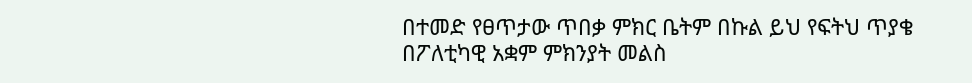በተመድ የፀጥታው ጥበቃ ምክር ቤትም በኩል ይህ የፍትህ ጥያቄ በፖለቲካዊ አቋም ምክንያት መልስ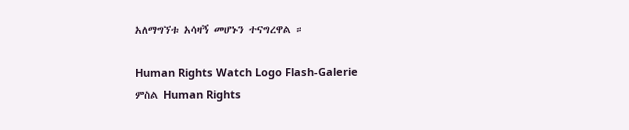አለማግኘቱ አሳዛኝ መሆኑን ተናግረዋል ።

Human Rights Watch Logo Flash-Galerie
ምስል Human Rights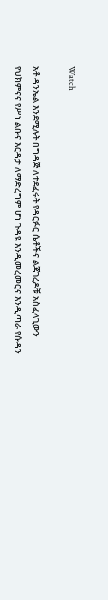Watch

አቶ ዳንኤል እንደሚሉት በግዳጅ ለተደፈሩት የዳርፉር ሴቶችና ልጃገረዶቹ አስፈላጊውን የህክምናና የሥነ ልቡና እርዳታ ለማድረግም ሆነ ጉዳዩ እንዲመረመርና እንዲጣራ የሱዳን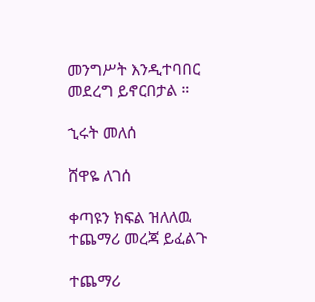መንግሥት እንዲተባበር መደረግ ይኖርበታል ።

ኂሩት መለሰ

ሸዋዬ ለገሰ

ቀጣዩን ክፍል ዝለለዉ ተጨማሪ መረጃ ይፈልጉ

ተጨማሪ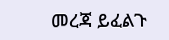መረጃ ይፈልጉ